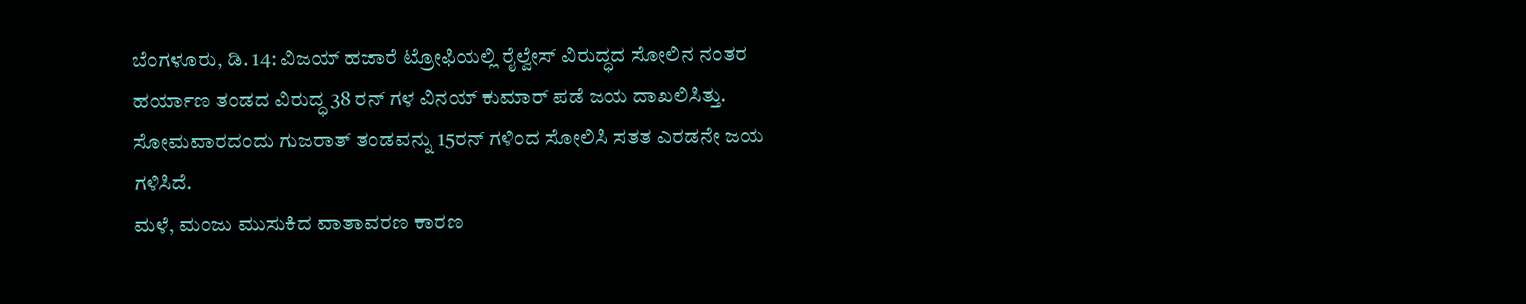ಬೆಂಗಳೂರು, ಡಿ. 14: ವಿಜಯ್ ಹಜಾರೆ ಟ್ರೋಫಿಯಲ್ಲಿ ರೈಲ್ವೇಸ್ ವಿರುದ್ಧದ ಸೋಲಿನ ನಂತರ ಹರ್ಯಾಣ ತಂಡದ ವಿರುದ್ಧ 38 ರನ್ ಗಳ ವಿನಯ್ ಕುಮಾರ್ ಪಡೆ ಜಯ ದಾಖಲಿಸಿತ್ತು. ಸೋಮವಾರದಂದು ಗುಜರಾತ್ ತಂಡವನ್ನು 15ರನ್ ಗಳಿಂದ ಸೋಲಿಸಿ ಸತತ ಎರಡನೇ ಜಯ ಗಳಿಸಿದೆ.
ಮಳೆ, ಮಂಜು ಮುಸುಕಿದ ವಾತಾವರಣ ಕಾರಣ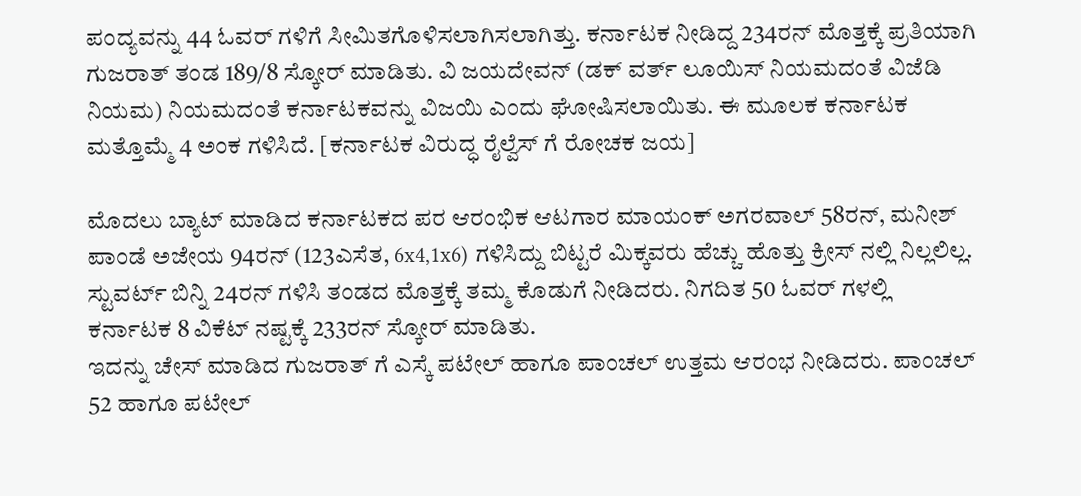ಪಂದ್ಯವನ್ನು 44 ಓವರ್ ಗಳಿಗೆ ಸೀಮಿತಗೊಳಿಸಲಾಗಿಸಲಾಗಿತ್ತು. ಕರ್ನಾಟಕ ನೀಡಿದ್ದ 234ರನ್ ಮೊತ್ತಕ್ಕೆ ಪ್ರತಿಯಾಗಿ ಗುಜರಾತ್ ತಂಡ 189/8 ಸ್ಕೋರ್ ಮಾಡಿತು. ವಿ ಜಯದೇವನ್ (ಡಕ್ ವರ್ತ್ ಲೂಯಿಸ್ ನಿಯಮದಂತೆ ವಿಜೆಡಿ ನಿಯಮ) ನಿಯಮದಂತೆ ಕರ್ನಾಟಕವನ್ನು ವಿಜಯಿ ಎಂದು ಘೋಷಿಸಲಾಯಿತು. ಈ ಮೂಲಕ ಕರ್ನಾಟಕ ಮತ್ತೊಮ್ಮೆ 4 ಅಂಕ ಗಳಿಸಿದೆ. [ಕರ್ನಾಟಕ ವಿರುದ್ಧ ರೈಲ್ವೆಸ್ ಗೆ ರೋಚಕ ಜಯ]

ಮೊದಲು ಬ್ಯಾಟ್ ಮಾಡಿದ ಕರ್ನಾಟಕದ ಪರ ಆರಂಭಿಕ ಆಟಗಾರ ಮಾಯಂಕ್ ಅಗರವಾಲ್ 58ರನ್, ಮನೀಶ್ ಪಾಂಡೆ ಅಜೇಯ 94ರನ್ (123ಎಸೆತ, 6x4,1x6) ಗಳಿಸಿದ್ದು ಬಿಟ್ಟರೆ ಮಿಕ್ಕವರು ಹೆಚ್ಚು ಹೊತ್ತು ಕ್ರೀಸ್ ನಲ್ಲಿ ನಿಲ್ಲಲಿಲ್ಲ. ಸ್ಟುವರ್ಟ್ ಬಿನ್ನಿ 24ರನ್ ಗಳಿಸಿ ತಂಡದ ಮೊತ್ತಕ್ಕೆ ತಮ್ಮ ಕೊಡುಗೆ ನೀಡಿದರು. ನಿಗದಿತ 50 ಓವರ್ ಗಳಲ್ಲಿ ಕರ್ನಾಟಕ 8 ವಿಕೆಟ್ ನಷ್ಟಕ್ಕೆ 233ರನ್ ಸ್ಕೋರ್ ಮಾಡಿತು.
ಇದನ್ನು ಚೇಸ್ ಮಾಡಿದ ಗುಜರಾತ್ ಗೆ ಎಸ್ಕೆ ಪಟೇಲ್ ಹಾಗೂ ಪಾಂಚಲ್ ಉತ್ತಮ ಆರಂಭ ನೀಡಿದರು. ಪಾಂಚಲ್ 52 ಹಾಗೂ ಪಟೇಲ್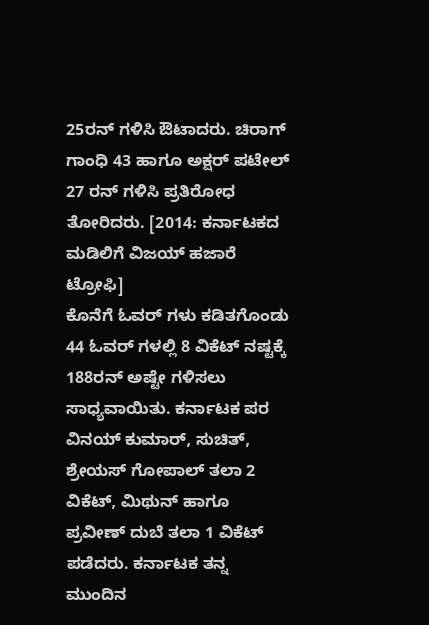25ರನ್ ಗಳಿಸಿ ಔಟಾದರು. ಚಿರಾಗ್ ಗಾಂಧಿ 43 ಹಾಗೂ ಅಕ್ಷರ್ ಪಟೇಲ್ 27 ರನ್ ಗಳಿಸಿ ಪ್ರತಿರೋಧ ತೋರಿದರು. [2014: ಕರ್ನಾಟಕದ ಮಡಿಲಿಗೆ ವಿಜಯ್ ಹಜಾರೆ ಟ್ರೋಫಿ]
ಕೊನೆಗೆ ಓವರ್ ಗಳು ಕಡಿತಗೊಂಡು 44 ಓವರ್ ಗಳಲ್ಲಿ 8 ವಿಕೆಟ್ ನಷ್ಟಕ್ಕೆ 188ರನ್ ಅಷ್ಟೇ ಗಳಿಸಲು ಸಾಧ್ಯವಾಯಿತು. ಕರ್ನಾಟಕ ಪರ ವಿನಯ್ ಕುಮಾರ್, ಸುಚಿತ್, ಶ್ರೇಯಸ್ ಗೋಪಾಲ್ ತಲಾ 2 ವಿಕೆಟ್, ಮಿಥುನ್ ಹಾಗೂ ಪ್ರವೀಣ್ ದುಬೆ ತಲಾ 1 ವಿಕೆಟ್ ಪಡೆದರು. ಕರ್ನಾಟಕ ತನ್ನ ಮುಂದಿನ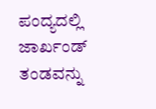ಪಂದ್ಯದಲ್ಲಿ ಜಾರ್ಖಂಡ್ ತಂಡವನ್ನು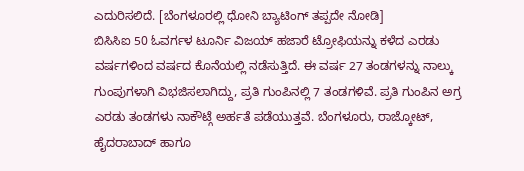ಎದುರಿಸಲಿದೆ. [ಬೆಂಗಳೂರಲ್ಲಿ ಧೋನಿ ಬ್ಯಾಟಿಂಗ್ ತಪ್ಪದೇ ನೋಡಿ]
ಬಿಸಿಸಿಐ 50 ಓವರ್ಗಳ ಟೂರ್ನಿ ವಿಜಯ್ ಹಜಾರೆ ಟ್ರೋಫಿಯನ್ನು ಕಳೆದ ಎರಡು ವರ್ಷಗಳಿಂದ ವರ್ಷದ ಕೊನೆಯಲ್ಲಿ ನಡೆಸುತ್ತಿದೆ. ಈ ವರ್ಷ 27 ತಂಡಗಳನ್ನು ನಾಲ್ಕು ಗುಂಪುಗಳಾಗಿ ವಿಭಜಿಸಲಾಗಿದ್ದು, ಪ್ರತಿ ಗುಂಪಿನಲ್ಲಿ 7 ತಂಡಗಳಿವೆ. ಪ್ರತಿ ಗುಂಪಿನ ಅಗ್ರ ಎರಡು ತಂಡಗಳು ನಾಕೌಟ್ಗೆ ಅರ್ಹತೆ ಪಡೆಯುತ್ತವೆ. ಬೆಂಗಳೂರು, ರಾಜ್ಕೋಟ್, ಹೈದರಾಬಾದ್ ಹಾಗೂ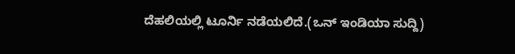ದೆಹಲಿಯಲ್ಲಿ ಟೂರ್ನಿ ನಡೆಯಲಿದೆ.(ಒನ್ ಇಂಡಿಯಾ ಸುದ್ದಿ)